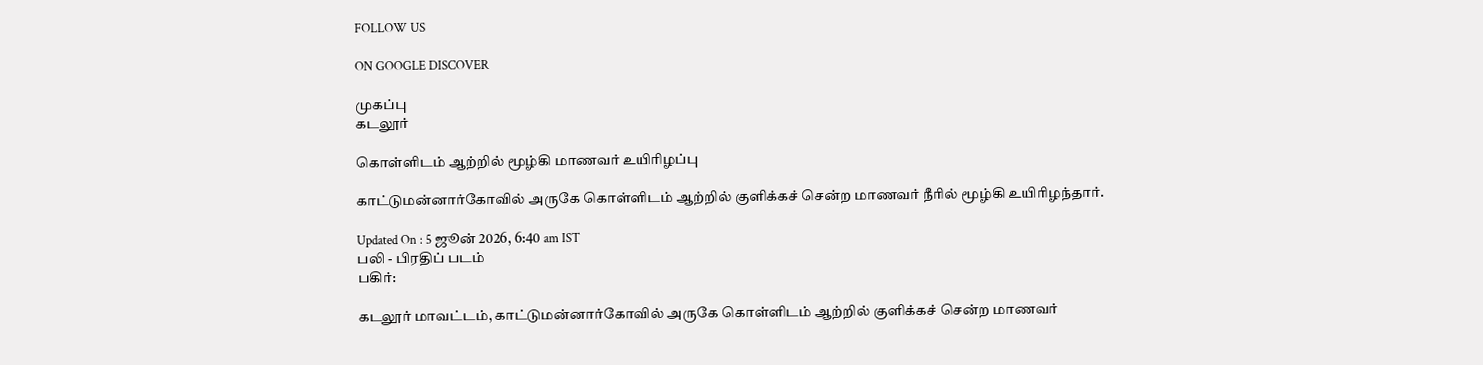FOLLOW US

ON GOOGLE DISCOVER

முகப்பு
கடலூர்

கொள்ளிடம் ஆற்றில் மூழ்கி மாணவர் உயிரிழப்பு

காட்டுமன்னார்கோவில் அருகே கொள்ளிடம் ஆற்றில் குளிக்கச் சென்ற மாணவர் நீரில் மூழ்கி உயிரிழந்தார்.

Updated On : 5 ஜூன் 2026, 6:40 am IST
பலி - பிரதிப் படம்
பகிர்:

கடலூர் மாவட்டம், காட்டுமன்னார்கோவில் அருகே கொள்ளிடம் ஆற்றில் குளிக்கச் சென்ற மாணவர்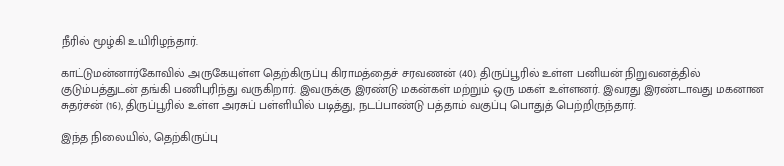நீரில் மூழ்கி உயிரிழந்தார்.

காட்டுமன்னார்கோவில் அருகேயுள்ள தெற்கிருப்பு கிராமத்தைச் சரவணன் (40). திருப்பூரில் உள்ள பனியன் நிறுவனத்தில் குடும்பத்துடன் தங்கி பணிபுரிந்து வருகிறார். இவருக்கு இரண்டு மகன்கள் மற்றும் ஒரு மகள் உள்ளனர். இவரது இரண்டாவது மகனான சுதர்சன் (16), திருப்பூரில் உள்ள அரசுப் பள்ளியில் படித்து, நடப்பாண்டு பத்தாம் வகுப்பு பொதுத் பெற்றிருந்தார்.

இந்த நிலையில், தெற்கிருப்பு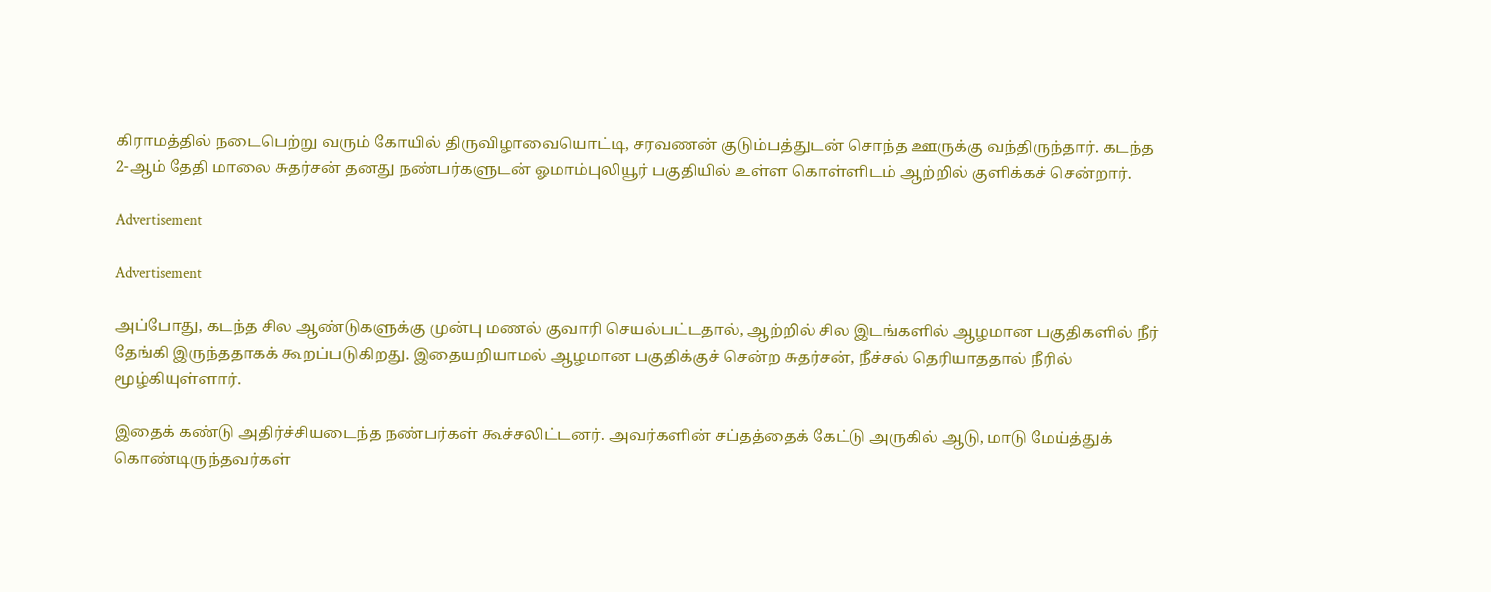கிராமத்தில் நடைபெற்று வரும் கோயில் திருவிழாவையொட்டி, சரவணன் குடும்பத்துடன் சொந்த ஊருக்கு வந்திருந்தார். கடந்த 2-ஆம் தேதி மாலை சுதர்சன் தனது நண்பர்களுடன் ஓமாம்புலியூர் பகுதியில் உள்ள கொள்ளிடம் ஆற்றில் குளிக்கச் சென்றார்.

Advertisement

Advertisement

அப்போது, கடந்த சில ஆண்டுகளுக்கு முன்பு மணல் குவாரி செயல்பட்டதால், ஆற்றில் சில இடங்களில் ஆழமான பகுதிகளில் நீர் தேங்கி இருந்ததாகக் கூறப்படுகிறது. இதையறியாமல் ஆழமான பகுதிக்குச் சென்ற சுதர்சன், நீச்சல் தெரியாததால் நீரில் மூழ்கியுள்ளார்.

இதைக் கண்டு அதிர்ச்சியடைந்த நண்பர்கள் கூச்சலிட்டனர். அவர்களின் சப்தத்தைக் கேட்டு அருகில் ஆடு, மாடு மேய்த்துக் கொண்டிருந்தவர்கள்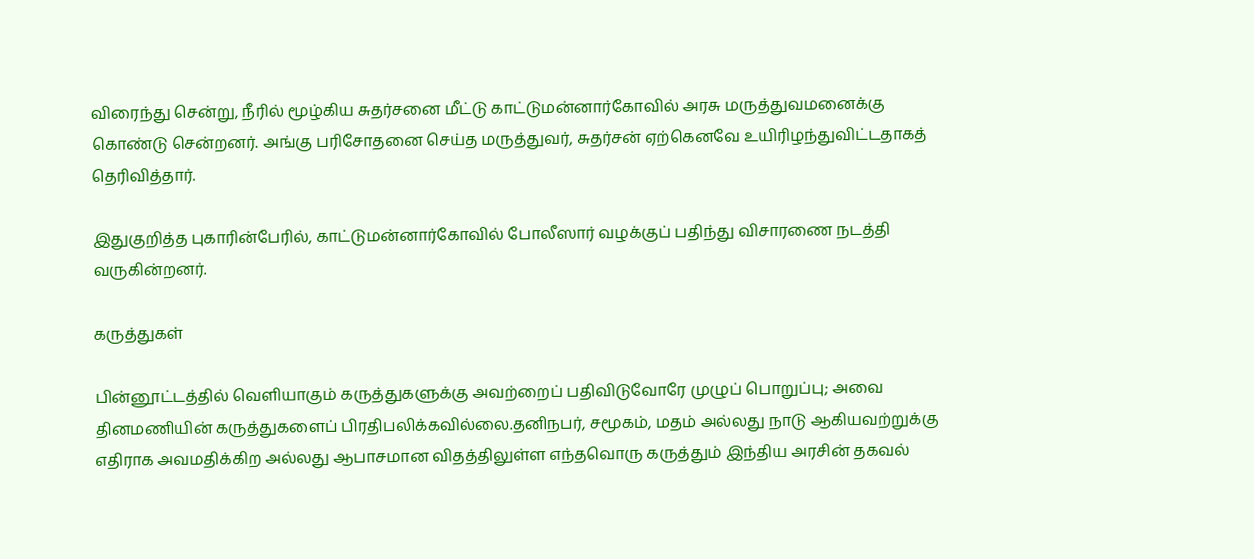விரைந்து சென்று, நீரில் மூழ்கிய சுதர்சனை மீட்டு காட்டுமன்னார்கோவில் அரசு மருத்துவமனைக்கு கொண்டு சென்றனர். அங்கு பரிசோதனை செய்த மருத்துவர், சுதர்சன் ஏற்கெனவே உயிரிழந்துவிட்டதாகத் தெரிவித்தார்.

இதுகுறித்த புகாரின்பேரில், காட்டுமன்னார்கோவில் போலீஸார் வழக்குப் பதிந்து விசாரணை நடத்தி வருகின்றனர்.

கருத்துகள்

பின்னூட்டத்தில் வெளியாகும் கருத்துகளுக்கு அவற்றைப் பதிவிடுவோரே முழுப் பொறுப்பு; அவை தினமணியின் கருத்துகளைப் பிரதிபலிக்கவில்லை.தனிநபர், சமூகம், மதம் அல்லது நாடு ஆகியவற்றுக்கு எதிராக அவமதிக்கிற அல்லது ஆபாசமான விதத்திலுள்ள எந்தவொரு கருத்தும் இந்திய அரசின் தகவல்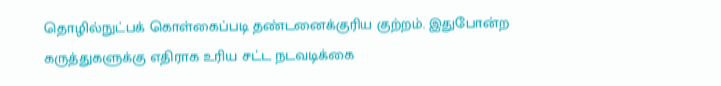தொழில்நுட்பக் கொள்கைப்படி தண்டனைக்குரிய குற்றம். இதுபோன்ற கருத்துகளுக்கு எதிராக உரிய சட்ட நடவடிக்கை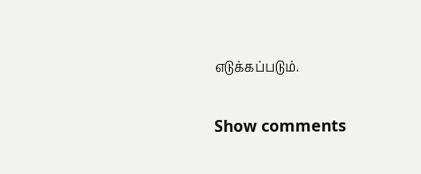எடுக்கப்படும்.

Show comments